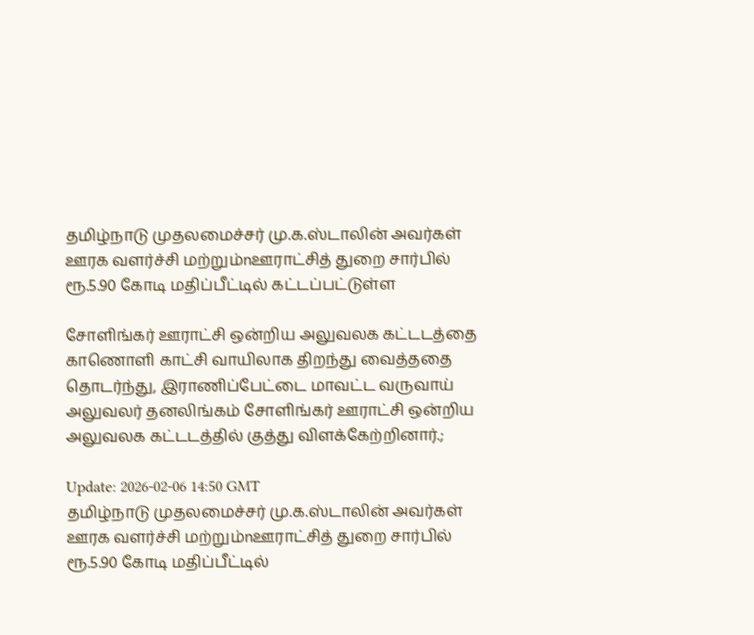தமிழ்நாடு முதலமைச்சர் மு.க.ஸ்டாலின் அவர்கள் ஊரக வளர்ச்சி மற்றும்nஊராட்சித் துறை சார்பில் ரூ.5.90 கோடி மதிப்பீட்டில் கட்டப்பட்டுள்ள

சோளிங்கர் ஊராட்சி ஒன்றிய அலுவலக கட்டடத்தை காணொளி காட்சி வாயிலாக திறந்து வைத்ததை தொடர்ந்து, இராணிப்பேட்டை மாவட்ட வருவாய் அலுவலர் தனலிங்கம் சோளிங்கர் ஊராட்சி ஒன்றிய அலுவலக கட்டடத்தில் குத்து விளக்கேற்றினார்.;

Update: 2026-02-06 14:50 GMT
தமிழ்நாடு முதலமைச்சர் மு.க.ஸ்டாலின் அவர்கள் ஊரக வளர்ச்சி மற்றும்nஊராட்சித் துறை சார்பில் ரூ.5.90 கோடி மதிப்பீட்டில்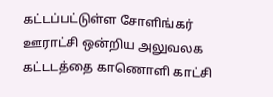கட்டப்பட்டுள்ள சோளிங்கர் ஊராட்சி ஒன்றிய அலுவலக கட்டடத்தை காணொளி காட்சி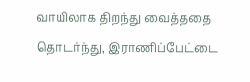வாயிலாக திறந்து வைத்ததை தொடர்ந்து, இராணிப்பேட்டை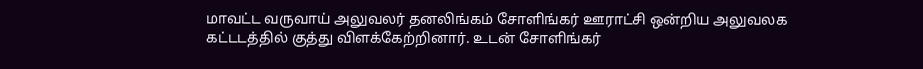மாவட்ட வருவாய் அலுவலர் தனலிங்கம் சோளிங்கர் ஊராட்சி ஒன்றிய அலுவலக கட்டடத்தில் குத்து விளக்கேற்றினார். உடன் சோளிங்கர்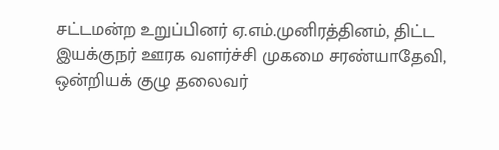சட்டமன்ற உறுப்பினர் ஏ.எம்.முனிரத்தினம், திட்ட இயக்குநர் ஊரக வளர்ச்சி முகமை சரண்யாதேவி, ஒன்றியக் குழு தலைவர்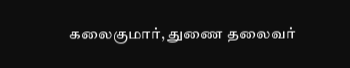கலைகுமார், துணை தலைவர்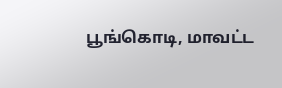பூங்கொடி, மாவட்ட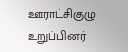ஊராட்சிகுழு உறுப்பினர்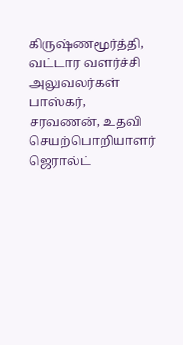கிருஷ்ணமூர்த்தி, வட்டார வளர்ச்சி அலுவலர்கள் பாஸ்கர், சரவணன், உதவி செயற்பொறியாளர் ஜெரால்ட்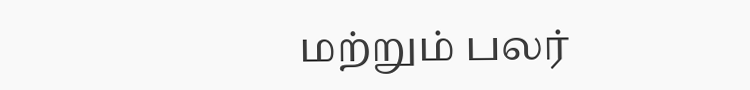மற்றும் பலர்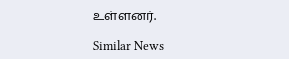உள்ளனர்.

Similar News